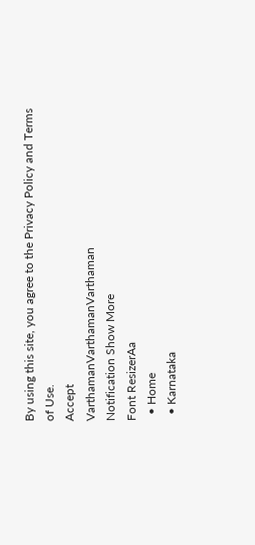By using this site, you agree to the Privacy Policy and Terms of Use.
Accept
VarthamanVarthamanVarthaman
Notification Show More
Font ResizerAa
  • Home
  • Karnataka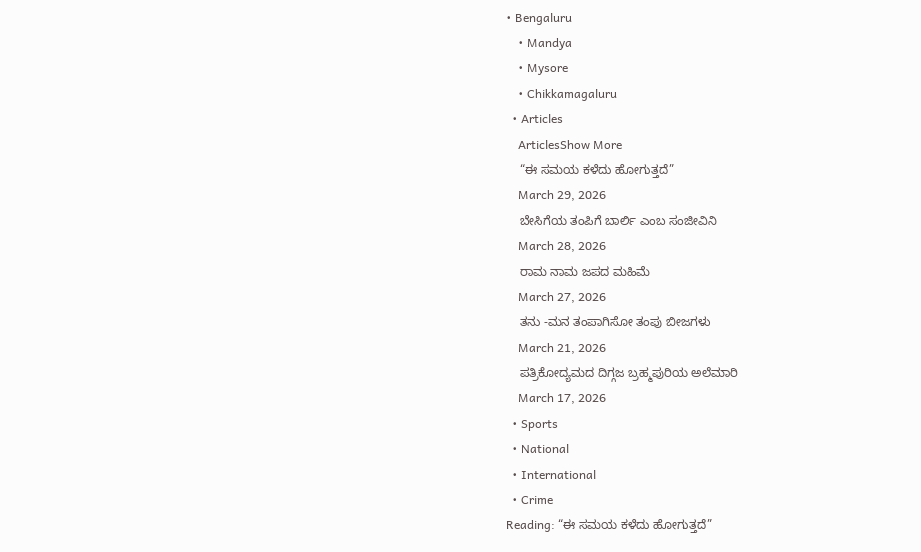• Bengaluru
    • Mandya
    • Mysore
    • Chikkamagaluru
  • Articles
    ArticlesShow More
    “ಈ ಸಮಯ ಕಳೆದು ಹೋಗುತ್ತದೆ”
    March 29, 2026
    ಬೇಸಿಗೆಯ ತಂಪಿಗೆ ಬಾರ್ಲಿ ಎಂಬ ಸಂಜೀವಿನಿ
    March 28, 2026
    ರಾಮ ನಾಮ ಜಪದ ಮಹಿಮೆ
    March 27, 2026
    ತನು -ಮನ ತಂಪಾಗಿಸೋ ತಂಪು ಬೀಜಗಳು
    March 21, 2026
    ಪತ್ರಿಕೋದ್ಯಮದ ದಿಗ್ಗಜ ಬ್ರಹ್ಮಪುರಿಯ ಅಲೆಮಾರಿ
    March 17, 2026
  • Sports
  • National
  • International
  • Crime
Reading: “ಈ ಸಮಯ ಕಳೆದು ಹೋಗುತ್ತದೆ”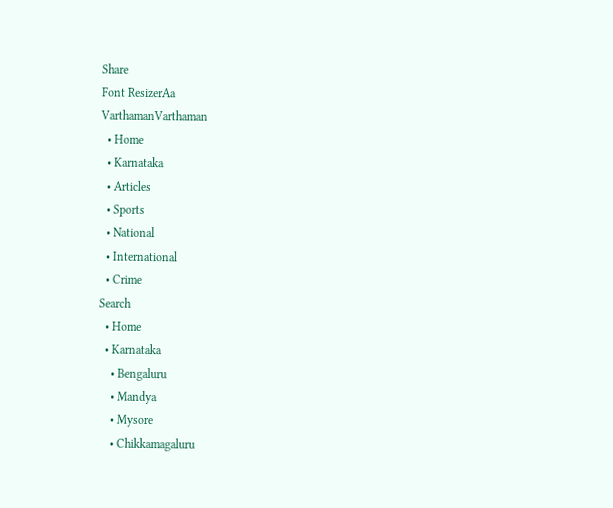Share
Font ResizerAa
VarthamanVarthaman
  • Home
  • Karnataka
  • Articles
  • Sports
  • National
  • International
  • Crime
Search
  • Home
  • Karnataka
    • Bengaluru
    • Mandya
    • Mysore
    • Chikkamagaluru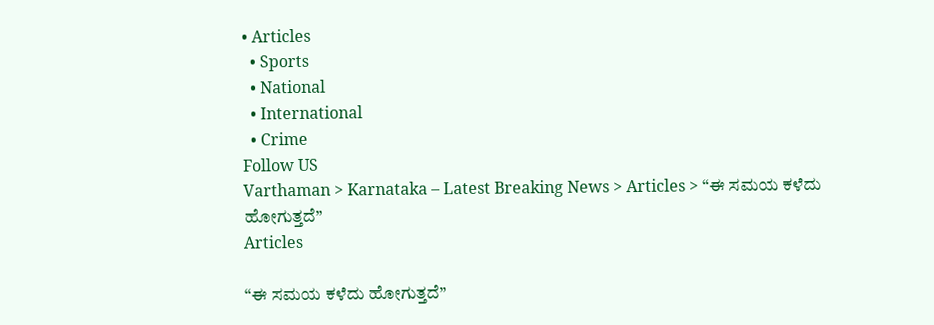• Articles
  • Sports
  • National
  • International
  • Crime
Follow US
Varthaman > Karnataka – Latest Breaking News > Articles > “ಈ ಸಮಯ ಕಳೆದು ಹೋಗುತ್ತದೆ”
Articles

“ಈ ಸಮಯ ಕಳೆದು ಹೋಗುತ್ತದೆ”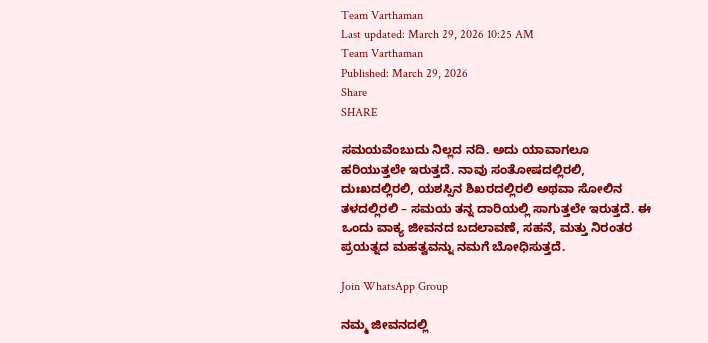Team Varthaman
Last updated: March 29, 2026 10:25 AM
Team Varthaman
Published: March 29, 2026
Share
SHARE

ಸಮಯವೆಂಬುದು ನಿಲ್ಲದ ನದಿ. ಅದು ಯಾವಾಗಲೂ ಹರಿಯುತ್ತಲೇ ಇರುತ್ತದೆ. ನಾವು ಸಂತೋಷದಲ್ಲಿರಲಿ, ದುಃಖದಲ್ಲಿರಲಿ, ಯಶಸ್ಸಿನ ಶಿಖರದಲ್ಲಿರಲಿ ಅಥವಾ ಸೋಲಿನ ತಳದಲ್ಲಿರಲಿ – ಸಮಯ ತನ್ನ ದಾರಿಯಲ್ಲಿ ಸಾಗುತ್ತಲೇ ಇರುತ್ತದೆ. ಈ ಒಂದು ವಾಕ್ಯ ಜೀವನದ ಬದಲಾವಣೆ, ಸಹನೆ, ಮತ್ತು ನಿರಂತರ ಪ್ರಯತ್ನದ ಮಹತ್ವವನ್ನು ನಮಗೆ ಬೋಧಿಸುತ್ತದೆ.

Join WhatsApp Group

ನಮ್ಮ ಜೀವನದಲ್ಲಿ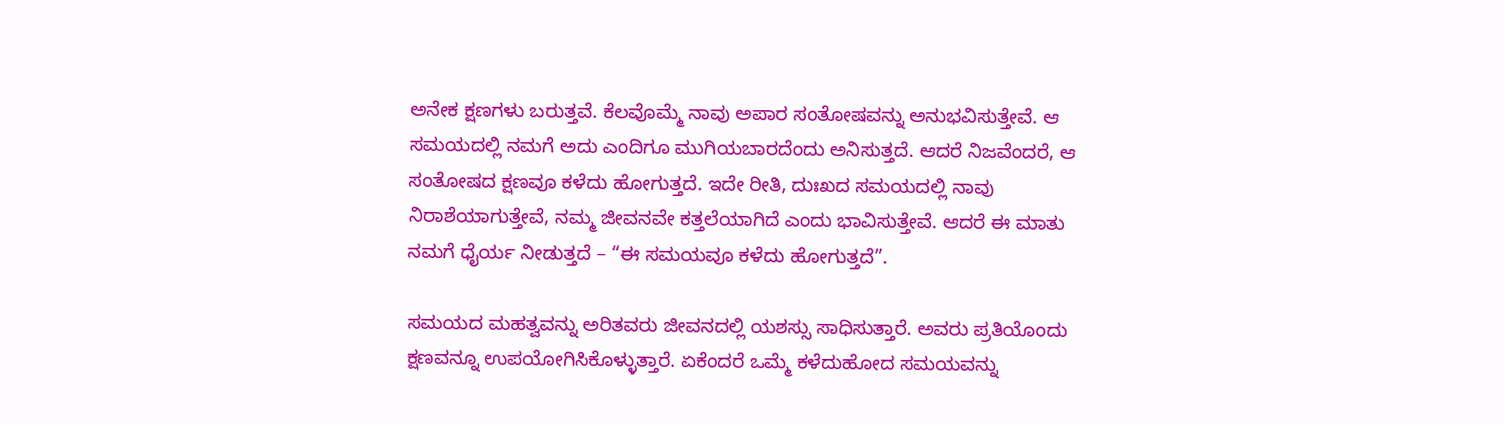ಅನೇಕ ಕ್ಷಣಗಳು ಬರುತ್ತವೆ. ಕೆಲವೊಮ್ಮೆ ನಾವು ಅಪಾರ ಸಂತೋಷವನ್ನು ಅನುಭವಿಸುತ್ತೇವೆ. ಆ ಸಮಯದಲ್ಲಿ ನಮಗೆ ಅದು ಎಂದಿಗೂ ಮುಗಿಯಬಾರದೆಂದು ಅನಿಸುತ್ತದೆ. ಆದರೆ ನಿಜವೆಂದರೆ, ಆ ಸಂತೋಷದ ಕ್ಷಣವೂ ಕಳೆದು ಹೋಗುತ್ತದೆ. ಇದೇ ರೀತಿ, ದುಃಖದ ಸಮಯದಲ್ಲಿ ನಾವು ನಿರಾಶೆಯಾಗುತ್ತೇವೆ, ನಮ್ಮ ಜೀವನವೇ ಕತ್ತಲೆಯಾಗಿದೆ ಎಂದು ಭಾವಿಸುತ್ತೇವೆ. ಆದರೆ ಈ ಮಾತು ನಮಗೆ ಧೈರ್ಯ ನೀಡುತ್ತದೆ – “ಈ ಸಮಯವೂ ಕಳೆದು ಹೋಗುತ್ತದೆ”.

ಸಮಯದ ಮಹತ್ವವನ್ನು ಅರಿತವರು ಜೀವನದಲ್ಲಿ ಯಶಸ್ಸು ಸಾಧಿಸುತ್ತಾರೆ. ಅವರು ಪ್ರತಿಯೊಂದು ಕ್ಷಣವನ್ನೂ ಉಪಯೋಗಿಸಿಕೊಳ್ಳುತ್ತಾರೆ. ಏಕೆಂದರೆ ಒಮ್ಮೆ ಕಳೆದುಹೋದ ಸಮಯವನ್ನು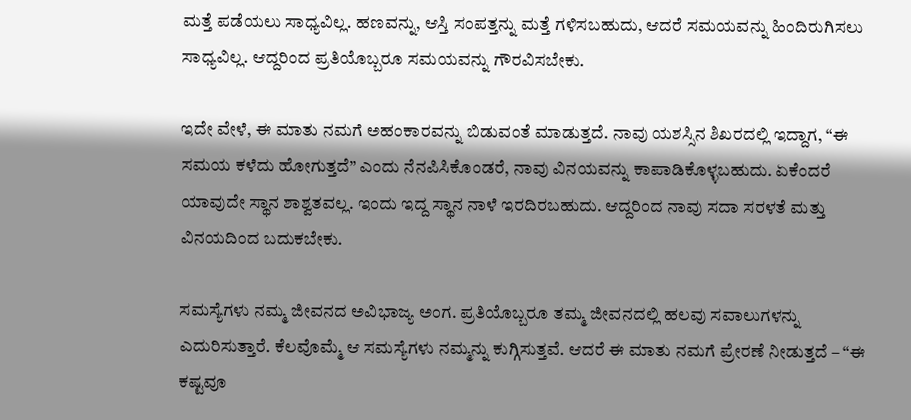ಮತ್ತೆ ಪಡೆಯಲು ಸಾಧ್ಯವಿಲ್ಲ. ಹಣವನ್ನು, ಆಸ್ತಿ ಸಂಪತ್ತನ್ನು ಮತ್ತೆ ಗಳಿಸಬಹುದು, ಆದರೆ ಸಮಯವನ್ನು ಹಿಂದಿರುಗಿಸಲು ಸಾಧ್ಯವಿಲ್ಲ. ಆದ್ದರಿಂದ ಪ್ರತಿಯೊಬ್ಬರೂ ಸಮಯವನ್ನು ಗೌರವಿಸಬೇಕು.

ಇದೇ ವೇಳೆ, ಈ ಮಾತು ನಮಗೆ ಅಹಂಕಾರವನ್ನು ಬಿಡುವಂತೆ ಮಾಡುತ್ತದೆ. ನಾವು ಯಶಸ್ಸಿನ ಶಿಖರದಲ್ಲಿ ಇದ್ದಾಗ, “ಈ ಸಮಯ ಕಳೆದು ಹೋಗುತ್ತದೆ” ಎಂದು ನೆನಪಿಸಿಕೊಂಡರೆ, ನಾವು ವಿನಯವನ್ನು ಕಾಪಾಡಿಕೊಳ್ಳಬಹುದು. ಏಕೆಂದರೆ ಯಾವುದೇ ಸ್ಥಾನ ಶಾಶ್ವತವಲ್ಲ. ಇಂದು ಇದ್ದ ಸ್ಥಾನ ನಾಳೆ ಇರದಿರಬಹುದು. ಆದ್ದರಿಂದ ನಾವು ಸದಾ ಸರಳತೆ ಮತ್ತು ವಿನಯದಿಂದ ಬದುಕಬೇಕು.

ಸಮಸ್ಯೆಗಳು ನಮ್ಮ ಜೀವನದ ಅವಿಭಾಜ್ಯ ಅಂಗ. ಪ್ರತಿಯೊಬ್ಬರೂ ತಮ್ಮ ಜೀವನದಲ್ಲಿ ಹಲವು ಸವಾಲುಗಳನ್ನು ಎದುರಿಸುತ್ತಾರೆ. ಕೆಲವೊಮ್ಮೆ ಆ ಸಮಸ್ಯೆಗಳು ನಮ್ಮನ್ನು ಕುಗ್ಗಿಸುತ್ತವೆ. ಆದರೆ ಈ ಮಾತು ನಮಗೆ ಪ್ರೇರಣೆ ನೀಡುತ್ತದೆ – “ಈ ಕಷ್ಟವೂ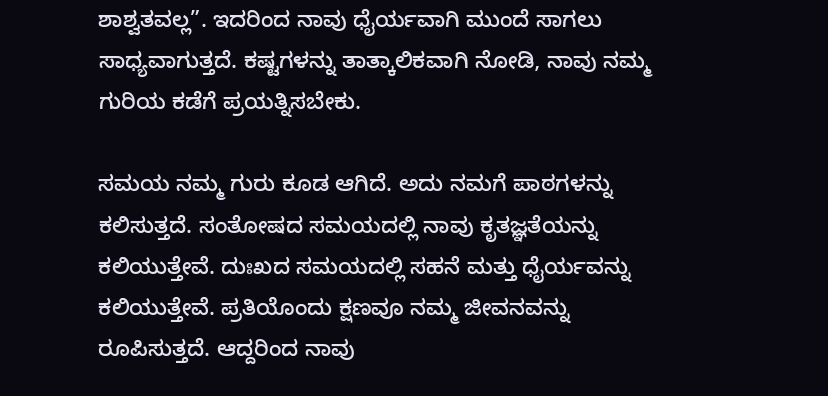ಶಾಶ್ವತವಲ್ಲ”. ಇದರಿಂದ ನಾವು ಧೈರ್ಯವಾಗಿ ಮುಂದೆ ಸಾಗಲು ಸಾಧ್ಯವಾಗುತ್ತದೆ. ಕಷ್ಟಗಳನ್ನು ತಾತ್ಕಾಲಿಕವಾಗಿ ನೋಡಿ, ನಾವು ನಮ್ಮ ಗುರಿಯ ಕಡೆಗೆ ಪ್ರಯತ್ನಿಸಬೇಕು.

ಸಮಯ ನಮ್ಮ ಗುರು ಕೂಡ ಆಗಿದೆ. ಅದು ನಮಗೆ ಪಾಠಗಳನ್ನು ಕಲಿಸುತ್ತದೆ. ಸಂತೋಷದ ಸಮಯದಲ್ಲಿ ನಾವು ಕೃತಜ್ಞತೆಯನ್ನು ಕಲಿಯುತ್ತೇವೆ. ದುಃಖದ ಸಮಯದಲ್ಲಿ ಸಹನೆ ಮತ್ತು ಧೈರ್ಯವನ್ನು ಕಲಿಯುತ್ತೇವೆ. ಪ್ರತಿಯೊಂದು ಕ್ಷಣವೂ ನಮ್ಮ ಜೀವನವನ್ನು ರೂಪಿಸುತ್ತದೆ. ಆದ್ದರಿಂದ ನಾವು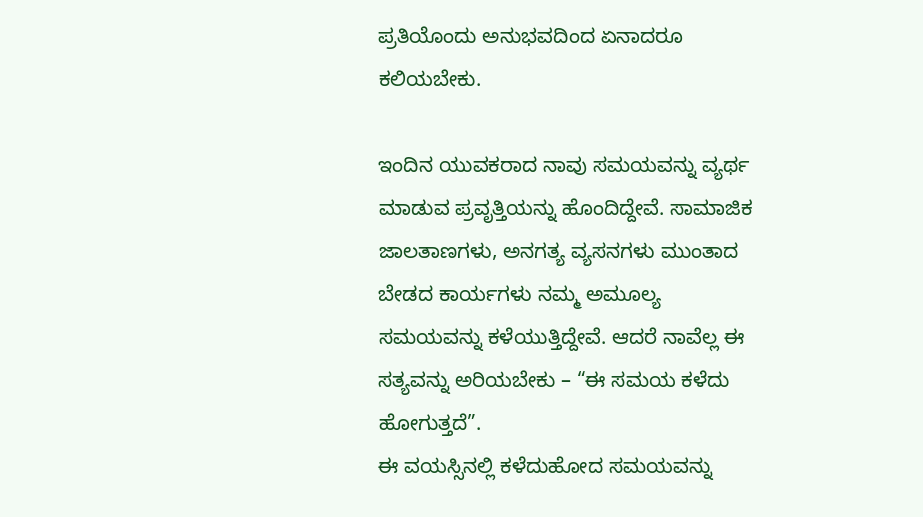ಪ್ರತಿಯೊಂದು ಅನುಭವದಿಂದ ಏನಾದರೂ ಕಲಿಯಬೇಕು.

ಇಂದಿನ ಯುವಕರಾದ ನಾವು ಸಮಯವನ್ನು ವ್ಯರ್ಥ ಮಾಡುವ ಪ್ರವೃತ್ತಿಯನ್ನು ಹೊಂದಿದ್ದೇವೆ. ಸಾಮಾಜಿಕ ಜಾಲತಾಣಗಳು, ಅನಗತ್ಯ ವ್ಯಸನಗಳು ಮುಂತಾದ ಬೇಡದ ಕಾರ್ಯಗಳು ನಮ್ಮ ಅಮೂಲ್ಯ ಸಮಯವನ್ನು ಕಳೆಯುತ್ತಿದ್ದೇವೆ. ಆದರೆ ನಾವೆಲ್ಲ ಈ ಸತ್ಯವನ್ನು ಅರಿಯಬೇಕು – “ಈ ಸಮಯ ಕಳೆದು ಹೋಗುತ್ತದೆ”.
ಈ ವಯಸ್ಸಿನಲ್ಲಿ ಕಳೆದುಹೋದ ಸಮಯವನ್ನು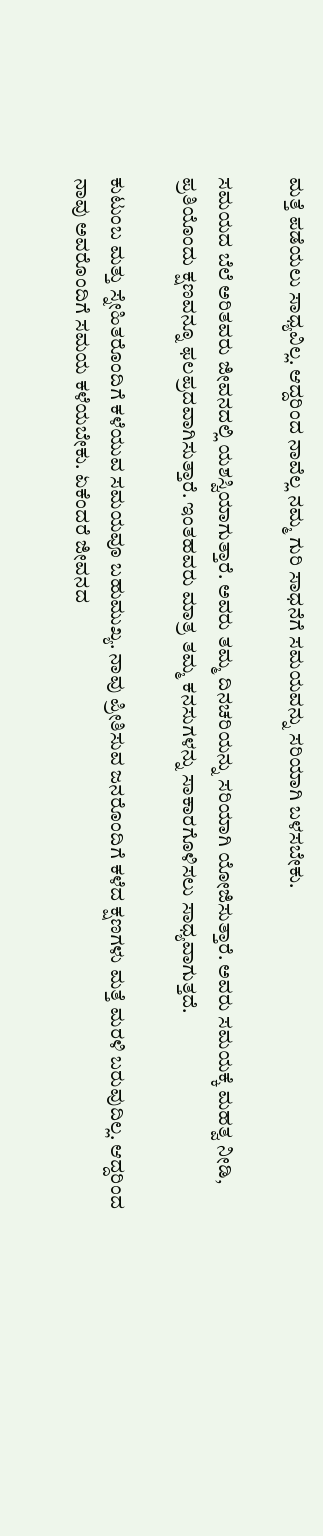ಮತ್ತೆ ಪಡೆಯಲು ಸಾಧ್ಯವಿಲ್ಲ. ಆದ್ದರಿಂದ ನಾವೆಲ್ಲ ನಮ್ಮ ಗುರಿ ಸಾಧನೆಗೆ ಸಮಯವನ್ನು ಸರಿಯಾಗಿ ಬಳಸಬೇಕು.

ಸಮಯದ ಬೆಲೆ ಅರಿತವರು ಜೀವನದಲ್ಲಿ ಯಶಸ್ವಿಯಾಗುತ್ತಾರೆ. ಅವರು ತಮ್ಮ ದಿನಚರಿಯನ್ನು ಸರಿಯಾಗಿ ಯೋಜಿಸುತ್ತಾರೆ. ಅವರು ಸಮಯಕ್ಕೆ ಮಹತ್ವ ನೀಡಿ, ಪ್ರತಿಯೊಂದು ಕ್ಷಣವನ್ನೂ ಫಲಪ್ರದವಾಗಿಸುತ್ತಾರೆ. ಇಂತಹವರು ಮಾತ್ರ ತಮ್ಮ ಕನಸುಗಳನ್ನು ಸಾಕಾರಗೊಳಿಸಲು ಸಾಧ್ಯವಾಗುತ್ತದೆ.

ಕುಟುಂಬ ಮತ್ತು ಸ್ನೇಹಿತರೊಂದಿಗೆ ಕಳೆಯುವ ಸಮಯವೂ ಬಹುಮುಖ್ಯ. ನಾವು ಪ್ರೀತಿಸುವ ಜನರೊಂದಿಗೆ ಕಳೆದ ಕ್ಷಣಗಳು ಮತ್ತೆ ಮರಳಿ ಬರುವುದಿಲ್ಲ. ಆದ್ದರಿಂದ ನಾವು ಅವರೊಂದಿಗೆ ಸಮಯ ಕಳೆಯಬೇಕು. ಏಕೆಂದರೆ ಜೀವನದ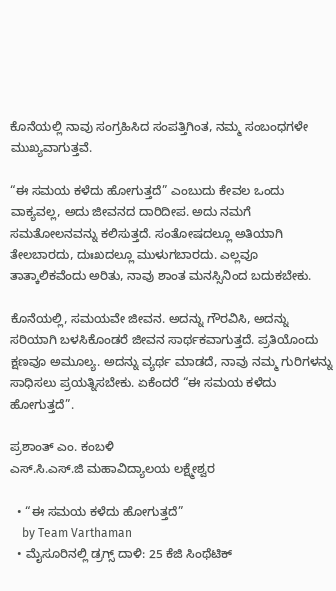ಕೊನೆಯಲ್ಲಿ ನಾವು ಸಂಗ್ರಹಿಸಿದ ಸಂಪತ್ತಿಗಿಂತ, ನಮ್ಮ ಸಂಬಂಧಗಳೇ ಮುಖ್ಯವಾಗುತ್ತವೆ.

“ಈ ಸಮಯ ಕಳೆದು ಹೋಗುತ್ತದೆ” ಎಂಬುದು ಕೇವಲ ಒಂದು ವಾಕ್ಯವಲ್ಲ, ಅದು ಜೀವನದ ದಾರಿದೀಪ. ಅದು ನಮಗೆ ಸಮತೋಲನವನ್ನು ಕಲಿಸುತ್ತದೆ. ಸಂತೋಷದಲ್ಲೂ ಅತಿಯಾಗಿ ತೇಲಬಾರದು, ದುಃಖದಲ್ಲೂ ಮುಳುಗಬಾರದು. ಎಲ್ಲವೂ ತಾತ್ಕಾಲಿಕವೆಂದು ಅರಿತು, ನಾವು ಶಾಂತ ಮನಸ್ಸಿನಿಂದ ಬದುಕಬೇಕು.

ಕೊನೆಯಲ್ಲಿ, ಸಮಯವೇ ಜೀವನ. ಅದನ್ನು ಗೌರವಿಸಿ, ಅದನ್ನು ಸರಿಯಾಗಿ ಬಳಸಿಕೊಂಡರೆ ಜೀವನ ಸಾರ್ಥಕವಾಗುತ್ತದೆ. ಪ್ರತಿಯೊಂದು ಕ್ಷಣವೂ ಅಮೂಲ್ಯ. ಅದನ್ನು ವ್ಯರ್ಥ ಮಾಡದೆ, ನಾವು ನಮ್ಮ ಗುರಿಗಳನ್ನು ಸಾಧಿಸಲು ಪ್ರಯತ್ನಿಸಬೇಕು. ಏಕೆಂದರೆ “ಈ ಸಮಯ ಕಳೆದು ಹೋಗುತ್ತದೆ”.

ಪ್ರಶಾಂತ್ ಎಂ. ಕಂಬಳಿ
ಎಸ್.ಸಿ.ಎಸ್.ಜಿ ಮಹಾವಿದ್ಯಾಲಯ ಲಕ್ಷ್ಮೇಶ್ವರ

  • “ಈ ಸಮಯ ಕಳೆದು ಹೋಗುತ್ತದೆ”
    by Team Varthaman
  • ಮೈಸೂರಿನಲ್ಲಿ ಡ್ರಗ್ಸ್ ದಾಳಿ: 25 ಕೆಜಿ ಸಿಂಥೆಟಿಕ್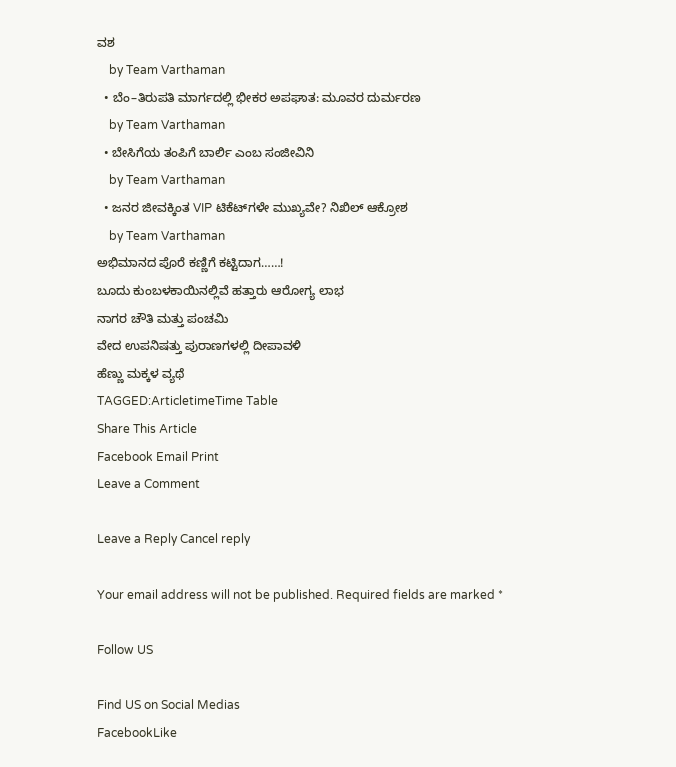ವಶ
    by Team Varthaman
  • ಬೆಂ–ತಿರುಪತಿ ಮಾರ್ಗದಲ್ಲಿ ಭೀಕರ ಅಪಘಾತ: ಮೂವರ ದುರ್ಮರಣ
    by Team Varthaman
  • ಬೇಸಿಗೆಯ ತಂಪಿಗೆ ಬಾರ್ಲಿ ಎಂಬ ಸಂಜೀವಿನಿ
    by Team Varthaman
  • ಜನರ ಜೀವಕ್ಕಿಂತ VIP ಟಿಕೆಟ್‌ಗಳೇ ಮುಖ್ಯವೇ? ನಿಖಿಲ್ ಆಕ್ರೋಶ
    by Team Varthaman
ಅಭಿಮಾನದ ಪೊರೆ ಕಣ್ಣಿಗೆ ಕಟ್ಟಿದಾಗ……!
ಬೂದು ಕುಂಬಳಕಾಯಿನಲ್ಲಿವೆ ಹತ್ತಾರು ಆರೋಗ್ಯ ಲಾಭ
ನಾಗರ ಚೌತಿ ಮತ್ತು ಪಂಚಮಿ
ವೇದ ಉಪನಿಷತ್ತು ಪುರಾಣಗಳಲ್ಲಿ ದೀಪಾವಳಿ
ಹೆಣ್ಣು ಮಕ್ಕಳ ವ್ಯಥೆ
TAGGED:ArticletimeTime Table
Share This Article
Facebook Email Print
Leave a Comment

Leave a Reply Cancel reply

Your email address will not be published. Required fields are marked *

Follow US

Find US on Social Medias
FacebookLike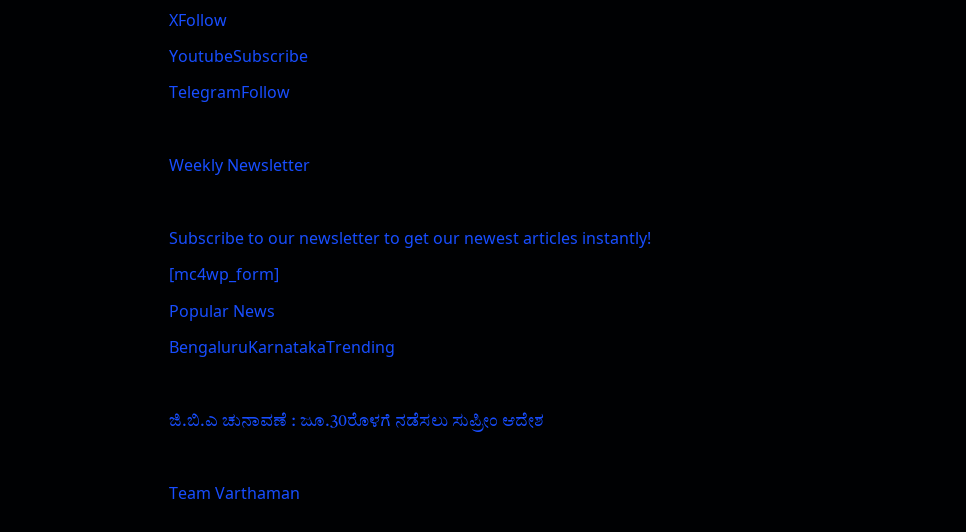XFollow
YoutubeSubscribe
TelegramFollow

Weekly Newsletter

Subscribe to our newsletter to get our newest articles instantly!
[mc4wp_form]
Popular News
BengaluruKarnatakaTrending

ಜಿ.ಬಿ.ಎ ಚುನಾವಣೆ : ಜೂ.30ರೊಳಗೆ ನಡೆಸಲು ಸುಪ್ರೀಂ ಆದೇಶ

Team Varthaman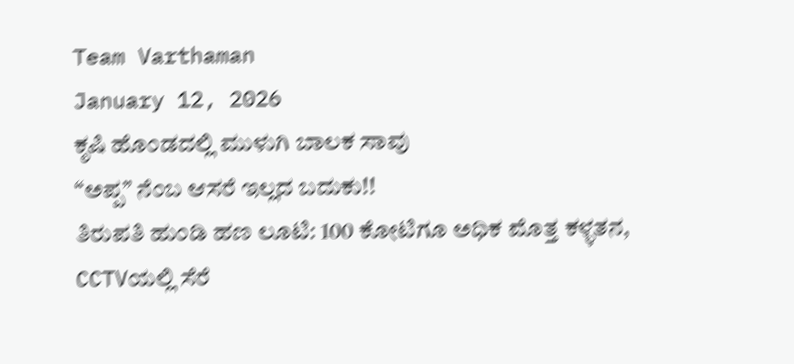Team Varthaman
January 12, 2026
ಕೃಷಿ ಹೊಂಡದಲ್ಲಿ ಮುಳುಗಿ ಬಾಲಕ ಸಾವು
“ಅಪ್ಪ” ನೆಂಬ ಆಸರೆ ಇಲ್ಲದ ಬದುಕು!!
ತಿರುಪತಿ ಹುಂಡಿ ಹಣ ಲೂಟಿ: 100 ಕೋಟಿಗೂ ಅಧಿಕ ಮೊತ್ತ ಕಳ್ಳತನ, CCTVಯಲ್ಲಿ ಸೆರೆ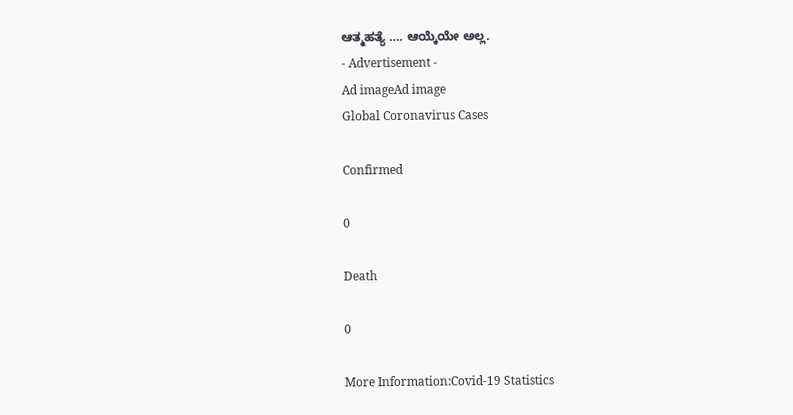ಆತ್ಮಹತ್ಯೆ …. ಆಯ್ಕೆಯೇ ಅಲ್ಲ.
- Advertisement -
Ad imageAd image
Global Coronavirus Cases

Confirmed

0

Death

0

More Information:Covid-19 Statistics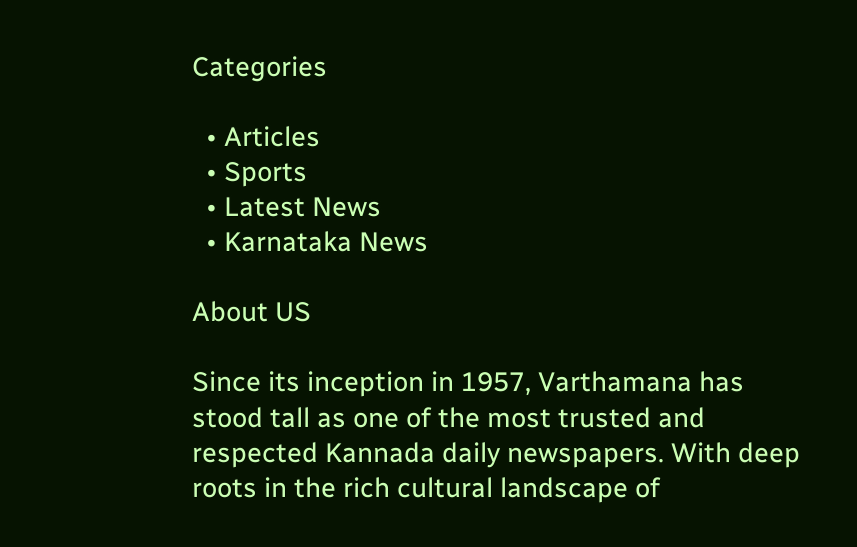Categories

  • Articles
  • Sports
  • Latest News
  • Karnataka News

About US

Since its inception in 1957, Varthamana has stood tall as one of the most trusted and respected Kannada daily newspapers. With deep roots in the rich cultural landscape of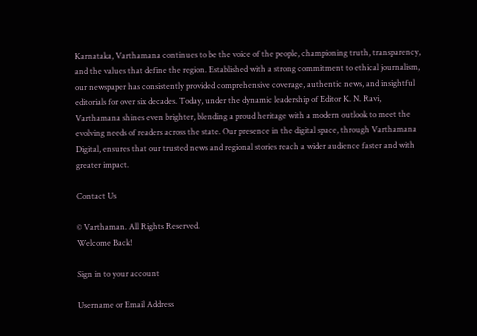Karnataka, Varthamana continues to be the voice of the people, championing truth, transparency, and the values that define the region. Established with a strong commitment to ethical journalism, our newspaper has consistently provided comprehensive coverage, authentic news, and insightful editorials for over six decades. Today, under the dynamic leadership of Editor K. N. Ravi, Varthamana shines even brighter, blending a proud heritage with a modern outlook to meet the evolving needs of readers across the state. Our presence in the digital space, through Varthamana Digital, ensures that our trusted news and regional stories reach a wider audience faster and with greater impact.

Contact Us

© Varthaman. All Rights Reserved.
Welcome Back!

Sign in to your account

Username or Email Address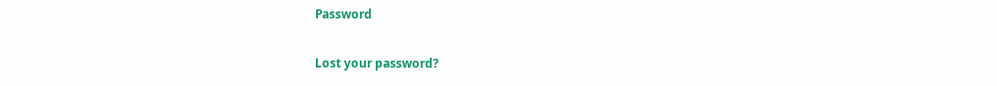Password

Lost your password?